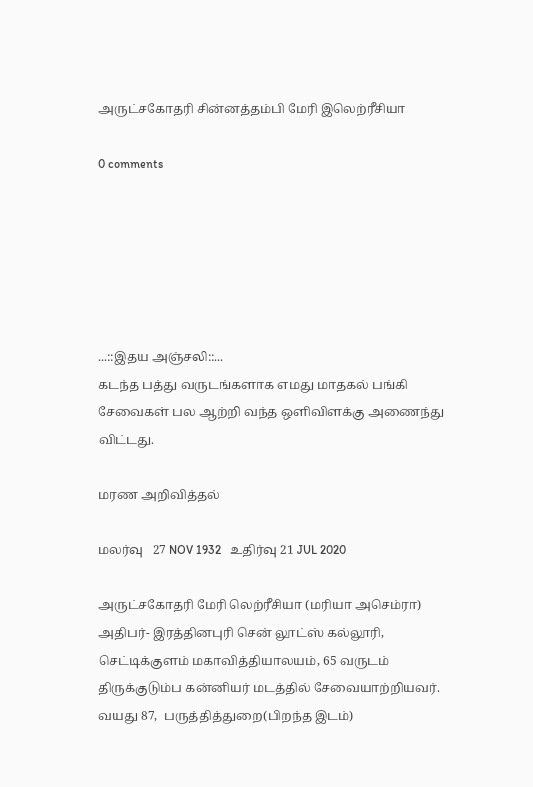அருட்சகோதரி சின்னத்தம்பி மேரி இலெற்ரீசியா

0 comments






...::இதய அஞ்சலி::...
கடந்த பத்து வருடங்களாக எமது மாதகல் பங்கி சேவைகள் பல ஆற்றி வந்த ஒளிவிளக்கு அணைந்து விட்டது.

மரண அறிவித்தல்

மலர்வு   27 NOV 1932   உதிர்வு 21 JUL 2020

அருட்சகோதரி மேரி லெற்ரீசியா (மரியா அசெம்ரா)
அதிபர்- இரத்தினபுரி சென் லூட்ஸ் கல்லூரி, செட்டிக்குளம் மகாவித்தியாலயம், 65 வருடம் திருக்குடும்ப கன்னியர் மடத்தில் சேவையாற்றியவர்.
வயது 87,  பருத்தித்துறை(பிறந்த இடம்)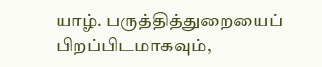யாழ். பருத்தித்துறையைப் பிறப்பிடமாகவும்,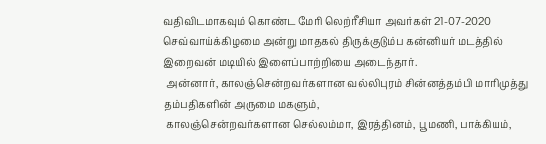வதிவிடமாகவும் கொண்ட மேரி லெற்ரீசியா அவர்கள் 21-07-2020 செவ்வாய்க்கிழமை அன்று மாதகல் திருக்குடும்ப கன்னியர் மடத்தில் இறைவன் மடியில் இளைப்பாற்றியை அடைந்தார்.
 அன்னார், காலஞ்சென்றவர்களான வல்லிபுரம் சின்னத்தம்பி மாரிமுத்து தம்பதிகளின் அருமை மகளும்,
 காலஞ்சென்றவர்களான செல்லம்மா, இரத்தினம், பூமணி, பாக்கியம்,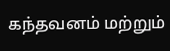கந்தவனம் மற்றும்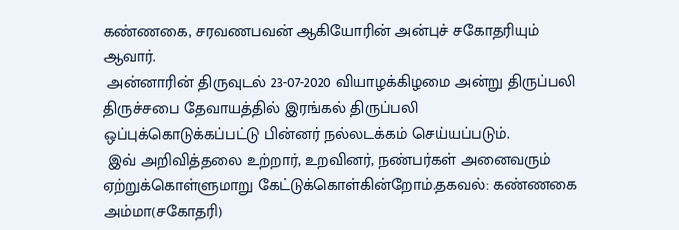கண்ணகை, சரவணபவன் ஆகியோரின் அன்புச் சகோதரியும் ஆவார்.
 அன்னாரின் திருவுடல் 23-07-2020 வியாழக்கிழமை அன்று திருப்பலி திருச்சபை தேவாயத்தில் இரங்கல் திருப்பலி ஒப்புக்கொடுக்கப்பட்டு பின்னர் நல்லடக்கம் செய்யப்படும்.
 இவ் அறிவித்தலை உற்றார், உறவினர், நண்பர்கள் அனைவரும் ஏற்றுக்கொள்ளுமாறு கேட்டுக்கொள்கின்றோம்.தகவல்: கண்ணகை அம்மா(சகோதரி)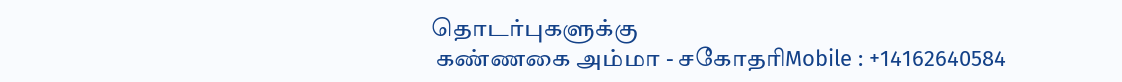தொடர்புகளுக்கு
 கண்ணகை அம்மா - சகோதரிMobile : +14162640584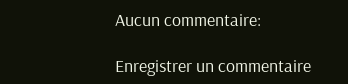Aucun commentaire:

Enregistrer un commentaire